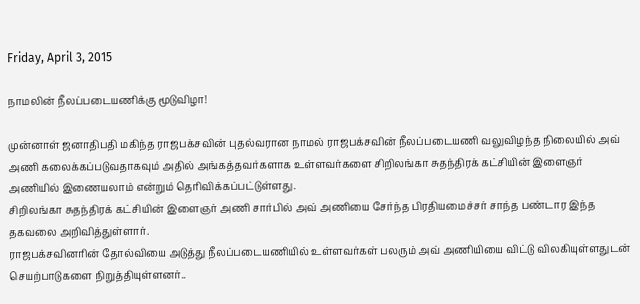Friday, April 3, 2015

நாமலின் நீலப்படையணிக்கு மூடுவிழா!

முன்னாள் ஜனாதிபதி மகிந்த ராஜபக்சவின் புதல்வரான நாமல் ராஜபக்சவின் நீலப்படையணி வலுவிழந்த நிலையில் அவ் அணி கலைக்கப்படுவதாகவும் அதில் அங்கத்தவர்களாக உள்ளவர்களை சிறிலங்கா சுதந்திரக் கட்சியின் இளைஞர் அணியில் இணையலாம் என்றும் தெரிவிக்கப்பட்டுள்ளது.
சிறிலங்கா சுதந்திரக் கட்சியின் இளைஞர் அணி சார்பில் அவ் அணியை சேர்ந்த பிரதியமைச்சர் சாந்த பண்டார இந்த தகவலை அறிவித்துள்ளார்.
ராஜபக்சவினரின் தோல்வியை அடுத்து நீலப்படையணியில் உள்ளவர்கள் பலரும் அவ் அணியியை விட்டு விலகியுள்ளதுடன் செயற்பாடுகளை நிறுத்தியுள்ளனர்..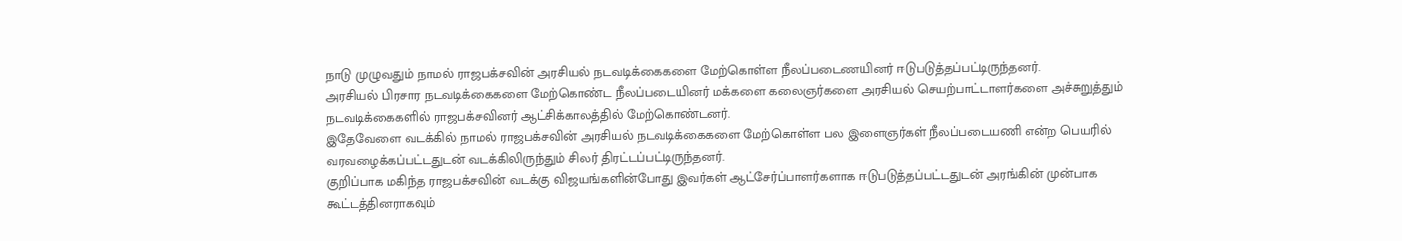நாடு முழுவதும் நாமல் ராஜபக்சவின் அரசியல் நடவடிக்கைகளை மேற்கொள்ள நீலப்படைணயினர் ஈடுபடுத்தப்பட்டிருந்தனர்.
அரசியல் பிரசார நடவடிக்கைகளை மேற்கொண்ட நீலப்படையினர் மக்களை கலைஞர்களை அரசியல் செயற்பாட்டாளர்களை அச்சுறுத்தும் நடவடிக்கைகளில் ராஜபக்சவினர் ஆட்சிக்காலத்தில் மேற்கொண்டனர்.
இதேவேளை வடக்கில் நாமல் ராஜபக்சவின் அரசியல் நடவடிக்கைகளை மேற்கொள்ள பல இளைஞர்கள் நீலப்படையணி என்ற பெயரில் வரவழைக்கப்பட்டதுடன் வடக்கிலிருந்தும் சிலர் திரட்டப்பட்டிருந்தனர்.
குறிப்பாக மகிந்த ராஜபக்சவின் வடக்கு விஜயங்களின்போது இவர்கள் ஆட்சேர்ப்பாளர்களாக ஈடுபடுத்தப்பட்டதுடன் அரங்கின் முன்பாக கூட்டத்தினராகவும்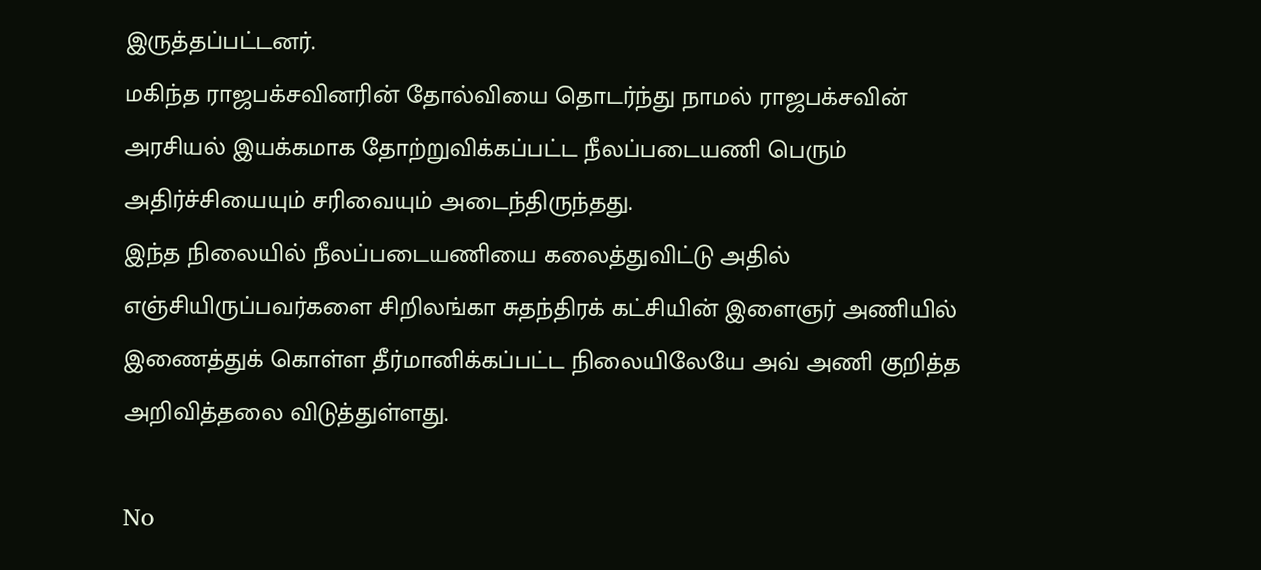இருத்தப்பட்டனர்.
மகிந்த ராஜபக்சவினரின் தோல்வியை தொடர்ந்து நாமல் ராஜபக்சவின் அரசியல் இயக்கமாக தோற்றுவிக்கப்பட்ட நீலப்படையணி பெரும் அதிர்ச்சியையும் சரிவையும் அடைந்திருந்தது.
இந்த நிலையில் நீலப்படையணியை கலைத்துவிட்டு அதில் எஞ்சியிருப்பவர்களை சிறிலங்கா சுதந்திரக் கட்சியின் இளைஞர் அணியில் இணைத்துக் கொள்ள தீர்மானிக்கப்பட்ட நிலையிலேயே அவ் அணி குறித்த அறிவித்தலை விடுத்துள்ளது.

No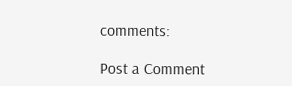comments:

Post a Comment